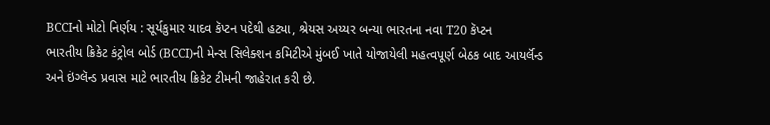BCCIનો મોટો નિર્ણય : સૂર્યકુમાર યાદવ કૅપ્ટન પદેથી હટ્યા, શ્રેયસ અય્યર બન્યા ભારતના નવા T20 કૅપ્ટન
ભારતીય ક્રિકેટ કંટ્રોલ બોર્ડ (BCCI)ની મેન્સ સિલેક્શન કમિટીએ મુંબઈ ખાતે યોજાયેલી મહત્વપૂર્ણ બેઠક બાદ આયર્લૅન્ડ અને ઇંગ્લૅન્ડ પ્રવાસ માટે ભારતીય ક્રિકેટ ટીમની જાહેરાત કરી છે.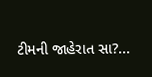ટીમની જાહેરાત સા?...